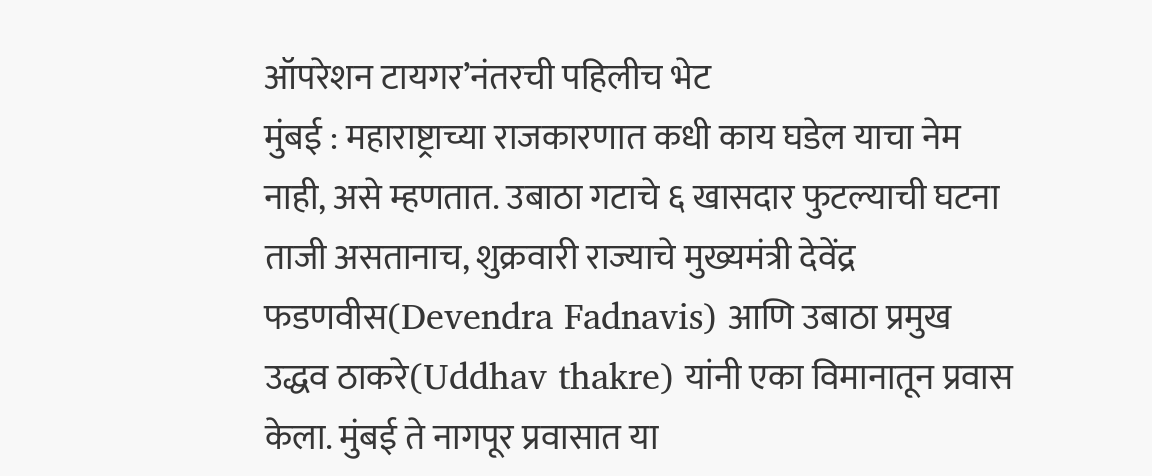ऑपरेशन टायगर’नंतरची पहिलीच भेट
मुंबई : महाराष्ट्राच्या राजकारणात कधी काय घडेल याचा नेम नाही, असे म्हणतात. उबाठा गटाचे ६ खासदार फुटल्याची घटना ताजी असतानाच, शुक्रवारी राज्याचे मुख्यमंत्री देवेंद्र फडणवीस(Devendra Fadnavis) आणि उबाठा प्रमुख उद्धव ठाकरे(Uddhav thakre) यांनी एका विमानातून प्रवास केला. मुंबई ते नागपूर प्रवासात या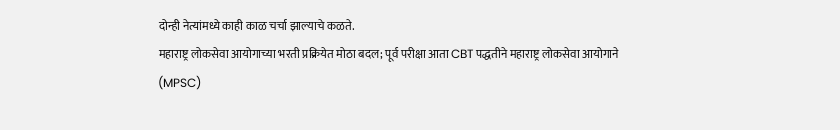दोन्ही नेत्यांमध्ये काही काळ चर्चा झाल्याचे कळते.
महाराष्ट्र लोकसेवा आयोगाच्या भरती प्रक्रियेत मोठा बदल; पूर्व परीक्षा आता CBT पद्धतीने महाराष्ट्र लोकसेवा आयोगाने (MPSC)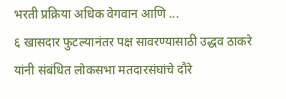भरती प्रक्रिया अधिक वेगवान आणि ...
६ खासदार फुटल्यानंतर पक्ष सावरण्यासाठी उद्धव ठाकरे यांनी संबंधित लोकसभा मतदारसंघांचे दौरे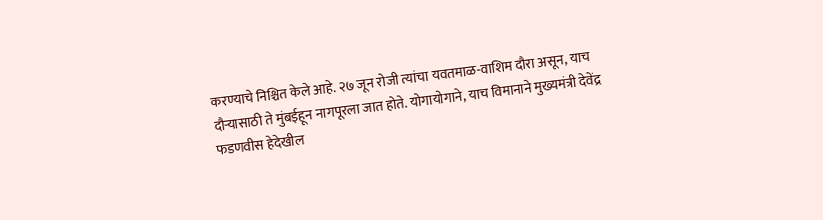करण्याचे निश्चित केले आहे. २७ जून रोजी त्यांचा यवतमाळ-वाशिम दौरा असून, याच दौऱ्यासाठी ते मुंबईहून नागपूरला जात होते. योगायोगाने, याच विमानाने मुख्यमंत्री देवेंद्र फडणवीस हेदेखील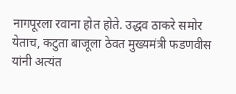नागपूरला रवाना होत होते. उद्धव ठाकरे समोर येताच, कटुता बाजूला ठेवत मुख्यमंत्री फडणवीस यांनी अत्यंत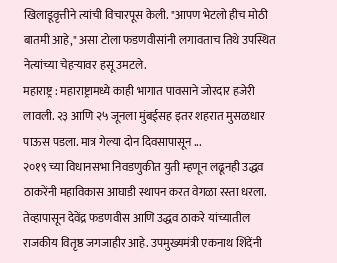खिलाडूवृत्तीने त्यांची विचारपूस केली. "आपण भेटलो हीच मोठी बातमी आहे," असा टोला फडणवीसांनी लगावताच तिथे उपस्थित नेत्यांच्या चेहऱ्यावर हसू उमटले.
महाराष्ट्र : महाराष्ट्रामध्ये काही भागात पावसाने जोरदार हजेरी लावली. २३ आणि २५ जूनला मुंबईसह इतर शहरात मुसळधार पाऊस पडला. मात्र गेल्या दोन दिवसापासून ...
२०१९ च्या विधानसभा निवडणुकीत युती म्हणून लढूनही उद्धव ठाकरेंनी महाविकास आघाडी स्थापन करत वेगळा रस्ता धरला. तेव्हापासून देवेंद्र फडणवीस आणि उद्धव ठाकरे यांच्यातील राजकीय वितृष्ठ जगजाहीर आहे. उपमुख्यमंत्री एकनाथ शिंदेंनी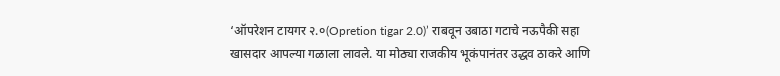‘ऑपरेशन टायगर २.०(Opretion tigar 2.0)’ राबवून उबाठा गटाचे नऊपैकी सहा खासदार आपल्या गळाला लावले. या मोठ्या राजकीय भूकंपानंतर उद्धव ठाकरे आणि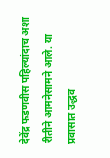देवेंद्र फडणवीस पहिल्यांदाच अशा रीतीने आमनेसामने आले. या प्रवासात उद्धव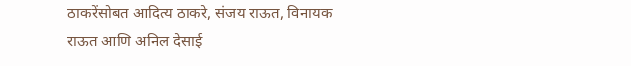ठाकरेंसोबत आदित्य ठाकरे, संजय राऊत, विनायक राऊत आणि अनिल देसाई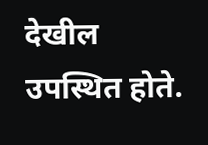देखील उपस्थित होते.